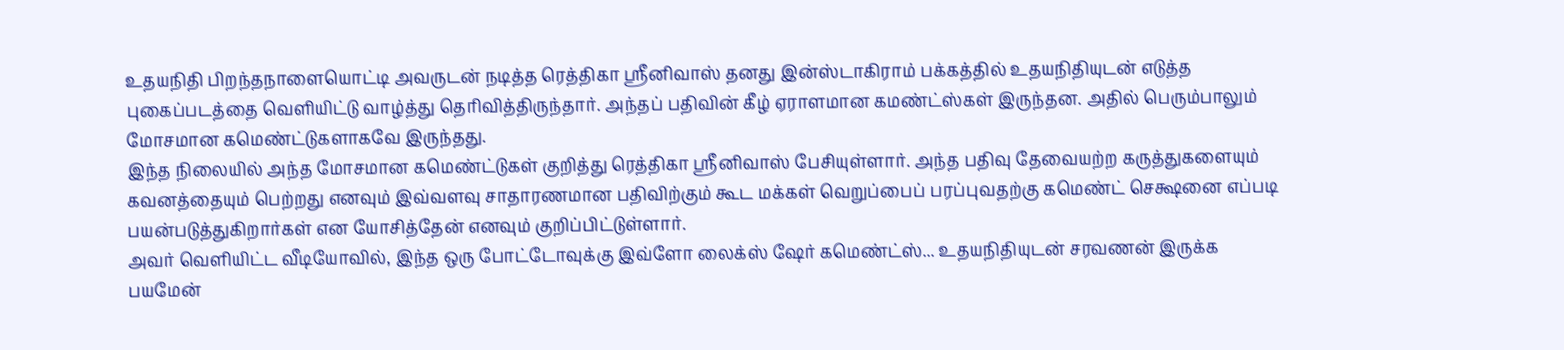உதயநிதி பிறந்தநாளையொட்டி அவருடன் நடித்த ரெத்திகா ஸ்ரீனிவாஸ் தனது இன்ஸ்டாகிராம் பக்கத்தில் உதயநிதியுடன் எடுத்த புகைப்படத்தை வெளியிட்டு வாழ்த்து தெரிவித்திருந்தார். அந்தப் பதிவின் கீழ் ஏராளமான கமண்ட்ஸ்கள் இருந்தன. அதில் பெரும்பாலும் மோசமான கமெண்ட்டுகளாகவே இருந்தது.
இந்த நிலையில் அந்த மோசமான கமெண்ட்டுகள் குறித்து ரெத்திகா ஸ்ரீனிவாஸ் பேசியுள்ளார். அந்த பதிவு தேவையற்ற கருத்துகளையும் கவனத்தையும் பெற்றது எனவும் இவ்வளவு சாதாரணமான பதிவிற்கும் கூட மக்கள் வெறுப்பைப் பரப்புவதற்கு கமெண்ட் செக்ஷனை எப்படி பயன்படுத்துகிறார்கள் என யோசித்தேன் எனவும் குறிப்பிட்டுள்ளார்.
அவர் வெளியிட்ட வீடியோவில், இந்த ஒரு போட்டோவுக்கு இவ்ளோ லைக்ஸ் ஷேர் கமெண்ட்ஸ்... உதயநிதியுடன் சரவணன் இருக்க பயமேன்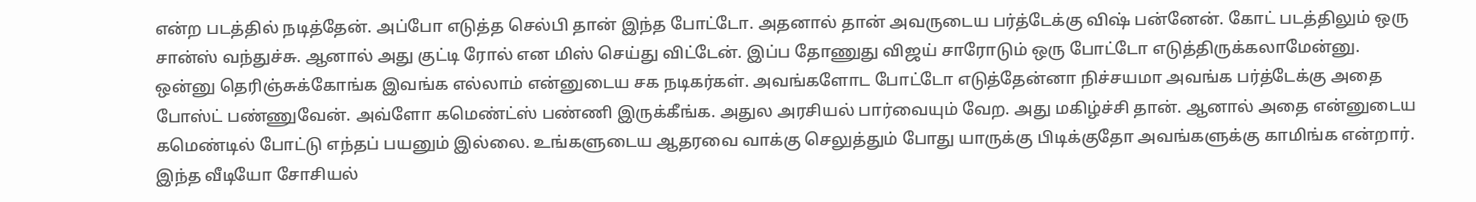என்ற படத்தில் நடித்தேன். அப்போ எடுத்த செல்பி தான் இந்த போட்டோ. அதனால் தான் அவருடைய பர்த்டேக்கு விஷ் பன்னேன். கோட் படத்திலும் ஒரு சான்ஸ் வந்துச்சு. ஆனால் அது குட்டி ரோல் என மிஸ் செய்து விட்டேன். இப்ப தோணுது விஜய் சாரோடும் ஒரு போட்டோ எடுத்திருக்கலாமேன்னு.
ஒன்னு தெரிஞ்சுக்கோங்க இவங்க எல்லாம் என்னுடைய சக நடிகர்கள். அவங்களோட போட்டோ எடுத்தேன்னா நிச்சயமா அவங்க பர்த்டேக்கு அதை போஸ்ட் பண்ணுவேன். அவ்ளோ கமெண்ட்ஸ் பண்ணி இருக்கீங்க. அதுல அரசியல் பார்வையும் வேற. அது மகிழ்ச்சி தான். ஆனால் அதை என்னுடைய கமெண்டில் போட்டு எந்தப் பயனும் இல்லை. உங்களுடைய ஆதரவை வாக்கு செலுத்தும் போது யாருக்கு பிடிக்குதோ அவங்களுக்கு காமிங்க என்றார். இந்த வீடியோ சோசியல்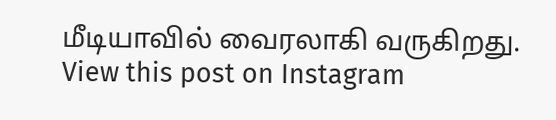மீடியாவில் வைரலாகி வருகிறது.
View this post on Instagram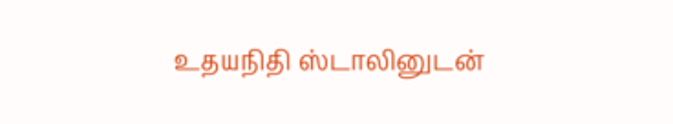உதயநிதி ஸ்டாலினுடன்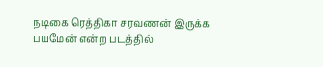நடிகை ரெத்திகா சரவணன் இருக்க பயமேன் என்ற படத்தில்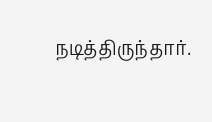நடித்திருந்தார்.